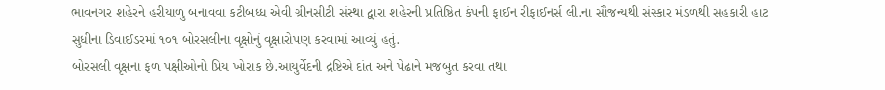ભાવનગર શહેરને હરીયાળુ બનાવવા કટીબધ્ધ એવી ગ્રીનસીટી સંસ્થા દ્વારા શહેરની પ્રતિષ્ઠિત કંપની ફાઈન રીફાઈનર્સ લી.ના સૌજન્યથી સંસ્કાર મંડળથી સહકારી હાટ સુધીના ડિવાઈડરમાં ૧૦૧ બોરસલીના વૃક્ષોનું વૃક્ષારોપણ કરવામાં આવ્યું હતું.
બોરસલી વૃક્ષના ફળ પક્ષીઓનો પ્રિય ખોરાક છે.આયુર્વેદની દ્રષ્ટિએ દાંત અને પેઢાને મજબુત કરવા તથા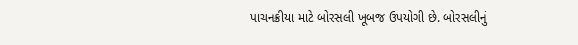પાચનક્રીયા માટે બોરસલી ખૂબજ ઉપયોગી છે. બોરસલીનું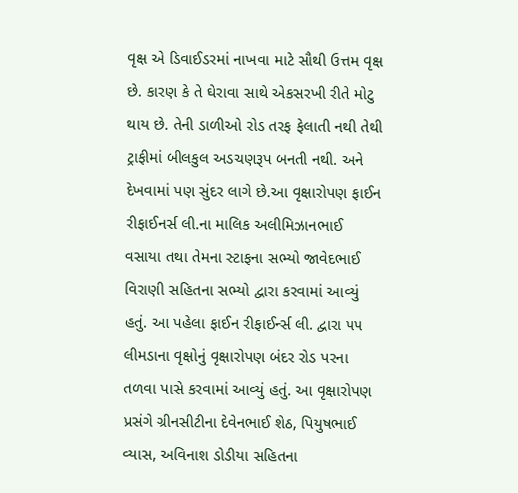વૃક્ષ એ ડિવાઈડરમાં નાખવા માટે સૌથી ઉત્તમ વૃક્ષ છે. કારણ કે તે ઘેરાવા સાથે એકસરખી રીતે મોટુ થાય છે. તેની ડાળીઓ રોડ તરફ ફેલાતી નથી તેથી ટ્રાફીમાં બીલકુલ અડચણરૂપ બનતી નથી. અને દેખવામાં પણ સુંદર લાગે છે.આ વૃક્ષારોપણ ફાઈન રીફાઈનર્સ લી.ના માલિક અલીમિઝાનભાઈ વસાયા તથા તેમના સ્ટાફના સભ્યો જાવેદભાઈ વિરાણી સહિતના સભ્યો દ્વારા કરવામાં આવ્યું હતું. આ પહેલા ફાઈન રીફાઈર્ન્સ લી. દ્વારા ૫૫ લીમડાના વૃક્ષોનું વૃક્ષારોપણ બંદર રોડ પરના તળવા પાસે કરવામાં આવ્યું હતું. આ વૃક્ષારોપણ પ્રસંગે ગ્રીનસીટીના દેવેનભાઈ શેઠ, પિયુષભાઈ વ્યાસ, અવિનાશ ડોડીયા સહિતના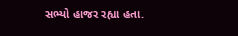સભ્યો હાજર રહ્યા હતા.